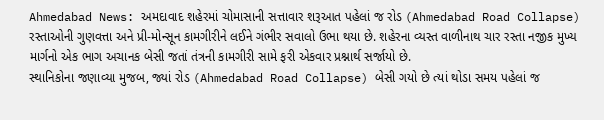Ahmedabad News: અમદાવાદ શહેરમાં ચોમાસાની સત્તાવાર શરૂઆત પહેલાં જ રોડ (Ahmedabad Road Collapse) રસ્તાઓની ગુણવત્તા અને પ્રી-મોન્સૂન કામગીરીને લઈને ગંભીર સવાલો ઉભા થયા છે. શહેરના વ્યસ્ત વાળીનાથ ચાર રસ્તા નજીક મુખ્ય માર્ગનો એક ભાગ અચાનક બેસી જતાં તંત્રની કામગીરી સામે ફરી એકવાર પ્રશ્નાર્થ સર્જાયો છે.
સ્થાનિકોના જણાવ્યા મુજબ, જ્યાં રોડ (Ahmedabad Road Collapse) બેસી ગયો છે ત્યાં થોડા સમય પહેલાં જ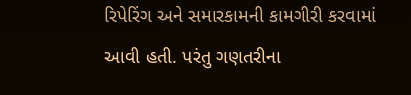રિપેરિંગ અને સમારકામની કામગીરી કરવામાં આવી હતી. પરંતુ ગણતરીના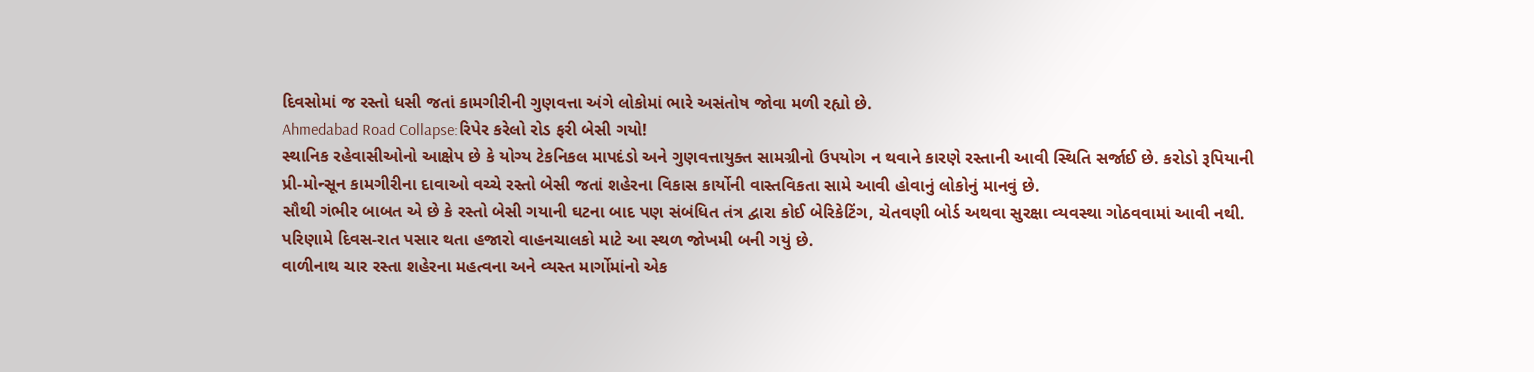દિવસોમાં જ રસ્તો ધસી જતાં કામગીરીની ગુણવત્તા અંગે લોકોમાં ભારે અસંતોષ જોવા મળી રહ્યો છે.
Ahmedabad Road Collapse:રિપેર કરેલો રોડ ફરી બેસી ગયો!
સ્થાનિક રહેવાસીઓનો આક્ષેપ છે કે યોગ્ય ટેકનિકલ માપદંડો અને ગુણવત્તાયુક્ત સામગ્રીનો ઉપયોગ ન થવાને કારણે રસ્તાની આવી સ્થિતિ સર્જાઈ છે. કરોડો રૂપિયાની પ્રી-મોન્સૂન કામગીરીના દાવાઓ વચ્ચે રસ્તો બેસી જતાં શહેરના વિકાસ કાર્યોની વાસ્તવિકતા સામે આવી હોવાનું લોકોનું માનવું છે.
સૌથી ગંભીર બાબત એ છે કે રસ્તો બેસી ગયાની ઘટના બાદ પણ સંબંધિત તંત્ર દ્વારા કોઈ બેરિકેટિંગ, ચેતવણી બોર્ડ અથવા સુરક્ષા વ્યવસ્થા ગોઠવવામાં આવી નથી. પરિણામે દિવસ-રાત પસાર થતા હજારો વાહનચાલકો માટે આ સ્થળ જોખમી બની ગયું છે.
વાળીનાથ ચાર રસ્તા શહેરના મહત્વના અને વ્યસ્ત માર્ગોમાંનો એક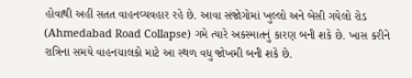હોવાથી અહીં સતત વાહનવ્યવહાર રહે છે. આવા સંજોગોમાં ખુલ્લો અને બેસી ગયેલો રોડ (Ahmedabad Road Collapse) ગમે ત્યારે અકસ્માતનું કારણ બની શકે છે. ખાસ કરીને રાત્રિના સમયે વાહનચાલકો માટે આ સ્થળ વધુ જોખમી બની શકે છે.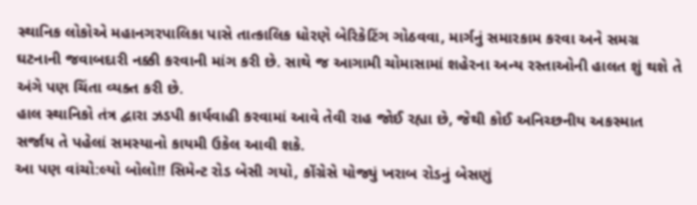સ્થાનિક લોકોએ મહાનગરપાલિકા પાસે તાત્કાલિક ધોરણે બેરિકેટિંગ ગોઠવવા, માર્ગનું સમારકામ કરવા અને સમગ્ર ઘટનાની જવાબદારી નક્કી કરવાની માંગ કરી છે. સાથે જ આગામી ચોમાસામાં શહેરના અન્ય રસ્તાઓની હાલત શું થશે તે અંગે પણ ચિંતા વ્યક્ત કરી છે.
હાલ સ્થાનિકો તંત્ર દ્વારા ઝડપી કાર્યવાહી કરવામાં આવે તેવી રાહ જોઈ રહ્યા છે, જેથી કોઈ અનિચ્છનીય અકસ્માત સર્જાય તે પહેલાં સમસ્યાનો કાયમી ઉકેલ આવી શકે.
આ પણ વાંચો:લ્યો બોલો!! સિમેન્ટ રોડ બેસી ગયો, કોંગ્રેસે યોજ્યું ખરાબ રોડનું બેસણું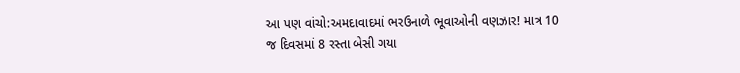આ પણ વાંચો:અમદાવાદમાં ભરઉનાળે ભૂવાઓની વણઝાર! માત્ર 10 જ દિવસમાં 8 રસ્તા બેસી ગયા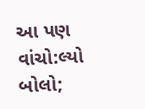આ પણ વાંચો:લ્યો બોલો;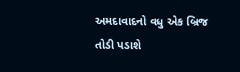અમદાવાદનો વધુ એક બ્રિજ તોડી પડાશે